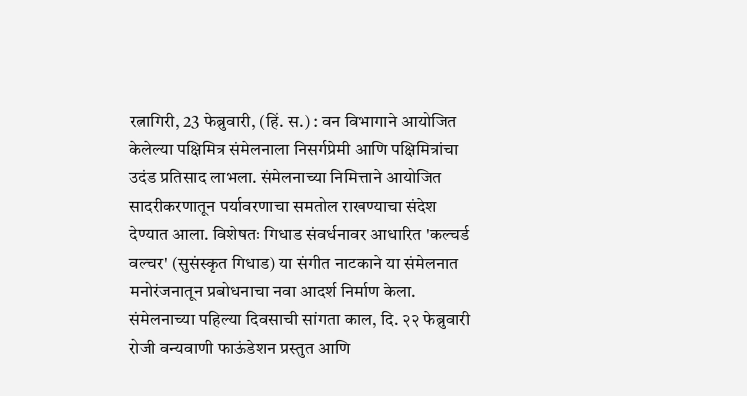रत्नागिरी, 23 फेब्रुवारी, (हिं. स.) : वन विभागाने आयोजित केलेल्या पक्षिमित्र संमेलनाला निसर्गप्रेमी आणि पक्षिमित्रांचा उदंड प्रतिसाद लाभला. संमेलनाच्या निमित्ताने आयोजित सादरीकरणातून पर्यावरणाचा समतोल राखण्याचा संदेश देण्यात आला. विशेषतः गिधाड संवर्धनावर आधारित 'कल्चर्ड वल्चर' (सुसंस्कृत गिधाड) या संगीत नाटकाने या संमेलनात मनोरंजनातून प्रबोधनाचा नवा आदर्श निर्माण केला.
संमेलनाच्या पहिल्या दिवसाची सांगता काल, दि. २२ फेब्रुवारी रोजी वन्यवाणी फाऊंडेशन प्रस्तुत आणि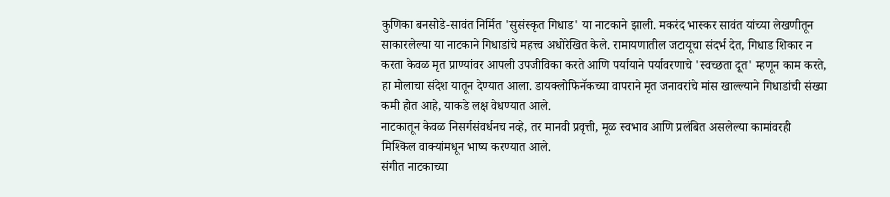कुणिका बनसोडे-सावंत निर्मित 'सुसंस्कृत गिधाड' या नाटकाने झाली. मकरंद भास्कर सावंत यांच्या लेखणीतून साकारलेल्या या नाटकाने गिधाडांचे महत्त्व अधोरेखित केले. रामायणातील जटायूचा संदर्भ देत, गिधाड शिकार न करता केवळ मृत प्राण्यांवर आपली उपजीविका करते आणि पर्यायाने पर्यावरणाचे 'स्वच्छता दूत' म्हणून काम करते, हा मोलाचा संदेश यातून देण्यात आला. डायक्लोफिनॅकच्या वापराने मृत जनावरांचे मांस खाल्ल्याने गिधाडांची संख्या कमी होत आहे, याकडे लक्ष वेधण्यात आले.
नाटकातून केवळ निसर्गसंवर्धनच नव्हे, तर मानवी प्रवृत्ती, मूळ स्वभाव आणि प्रलंबित असलेल्या कामांवरही मिश्किल वाक्यांमधून भाष्य करण्यात आले.
संगीत नाटकाच्या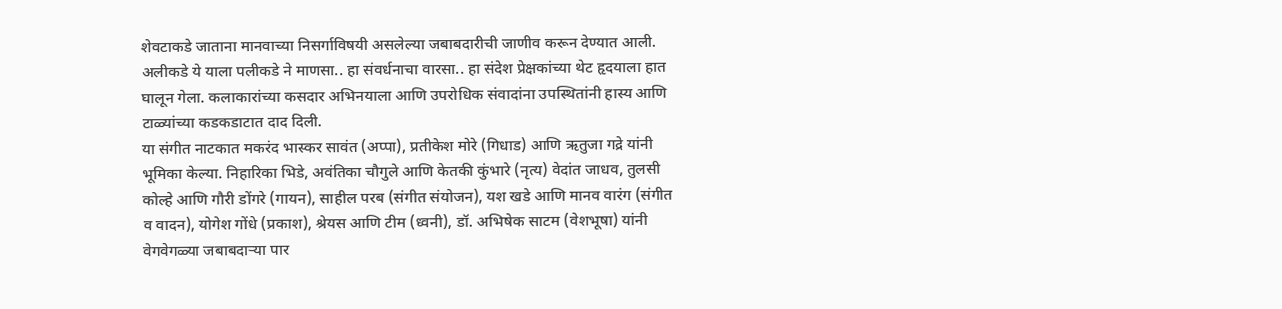शेवटाकडे जाताना मानवाच्या निसर्गाविषयी असलेल्या जबाबदारीची जाणीव करून देण्यात आली. अलीकडे ये याला पलीकडे ने माणसा.. हा संवर्धनाचा वारसा.. हा संदेश प्रेक्षकांच्या थेट हृदयाला हात घालून गेला. कलाकारांच्या कसदार अभिनयाला आणि उपरोधिक संवादांना उपस्थितांनी हास्य आणि टाळ्यांच्या कडकडाटात दाद दिली.
या संगीत नाटकात मकरंद भास्कर सावंत (अप्पा), प्रतीकेश मोरे (गिधाड) आणि ऋतुजा गद्रे यांनी भूमिका केल्या. निहारिका भिडे, अवंतिका चौगुले आणि केतकी कुंभारे (नृत्य) वेदांत जाधव, तुलसी कोल्हे आणि गौरी डोंगरे (गायन), साहील परब (संगीत संयोजन), यश खडे आणि मानव वारंग (संगीत व वादन), योगेश गोंधे (प्रकाश), श्रेयस आणि टीम (ध्वनी), डॉ. अभिषेक साटम (वेशभूषा) यांनी वेगवेगळ्या जबाबदाऱ्या पार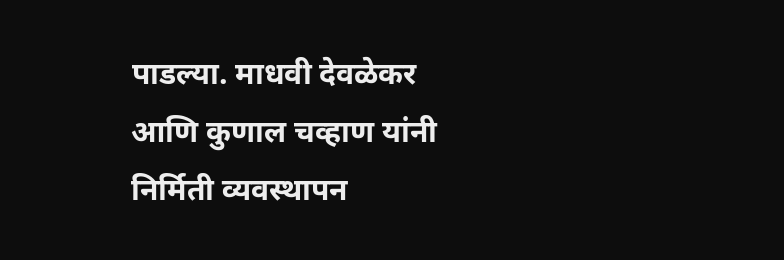पाडल्या. माधवी देवळेकर आणि कुणाल चव्हाण यांनी निर्मिती व्यवस्थापन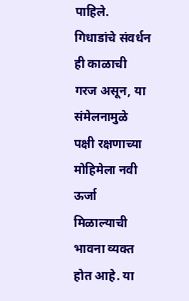पाहिले.
गिधाडांचे संवर्धन ही काळाची गरज असून, या संमेलनामुळे पक्षी रक्षणाच्या मोहिमेला नवी ऊर्जा मिळाल्याची भावना व्यक्त होत आहे. या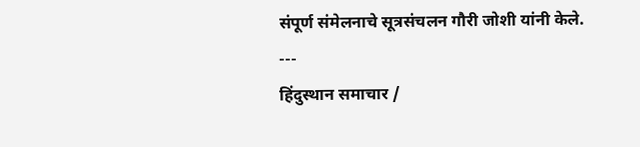संपूर्ण संमेलनाचे सूत्रसंचलन गौरी जोशी यांनी केले.
---
हिंदुस्थान समाचार /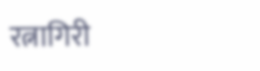रत्नागिरी